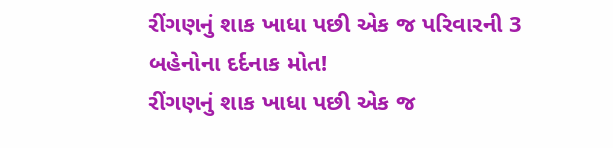રીંગણનું શાક ખાધા પછી એક જ પરિવારની 3 બહેનોના દર્દનાક મોત!
રીંગણનું શાક ખાધા પછી એક જ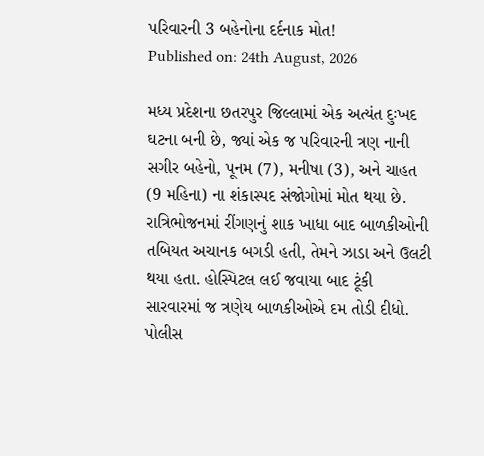પરિવારની 3 બહેનોના દર્દનાક મોત!
Published on: 24th August, 2026

મધ્ય પ્રદેશના છતરપુર જિલ્લામાં એક અત્યંત દુઃખદ ઘટના બની છે, જ્યાં એક જ પરિવારની ત્રણ નાની સગીર બહેનો, પૂનમ (7), મનીષા (3), અને ચાહત (9 મહિના) ના શંકાસ્પદ સંજોગોમાં મોત થયા છે. રાત્રિભોજનમાં રીંગણનું શાક ખાધા બાદ બાળકીઓની તબિયત અચાનક બગડી હતી, તેમને ઝાડા અને ઉલટી થયા હતા. હોસ્પિટલ લઈ જવાયા બાદ ટૂંકી સારવારમાં જ ત્રણેય બાળકીઓએ દમ તોડી દીધો. પોલીસ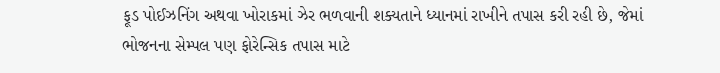ફૂડ પોઈઝનિંગ અથવા ખોરાકમાં ઝેર ભળવાની શક્યતાને ધ્યાનમાં રાખીને તપાસ કરી રહી છે, જેમાં ભોજનના સેમ્પલ પણ ફોરેન્સિક તપાસ માટે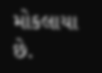મોકલાયા છે.